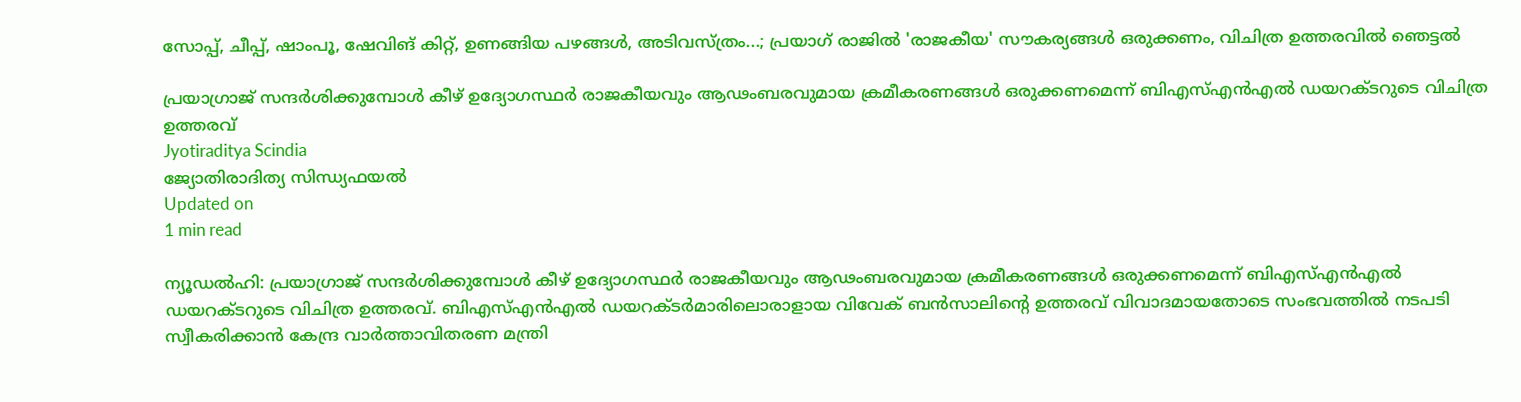സോപ്പ്, ചീപ്പ്, ഷാംപൂ, ഷേവിങ് കിറ്റ്, ഉണങ്ങിയ പഴങ്ങള്‍, അടിവസ്ത്രം...; പ്രയാഗ് രാജില്‍ 'രാജകീയ' സൗകര്യങ്ങള്‍ ഒരുക്കണം, വിചിത്ര ഉത്തരവില്‍ ഞെട്ടല്‍

പ്രയാഗ്രാജ് സന്ദര്‍ശിക്കുമ്പോള്‍ കീഴ് ഉദ്യോഗസ്ഥര്‍ രാജകീയവും ആഢംബരവുമായ ക്രമീകരണങ്ങള്‍ ഒരുക്കണമെന്ന് ബിഎസ്എന്‍എല്‍ ഡയറക്ടറുടെ വിചിത്ര ഉത്തരവ്
Jyotiraditya Scindia
ജ്യോതിരാദിത്യ സിന്ധ്യഫയൽ
Updated on
1 min read

ന്യൂഡല്‍ഹി: പ്രയാഗ്രാജ് സന്ദര്‍ശിക്കുമ്പോള്‍ കീഴ് ഉദ്യോഗസ്ഥര്‍ രാജകീയവും ആഢംബരവുമായ ക്രമീകരണങ്ങള്‍ ഒരുക്കണമെന്ന് ബിഎസ്എന്‍എല്‍ ഡയറക്ടറുടെ വിചിത്ര ഉത്തരവ്. ബിഎസ്എന്‍എല്‍ ഡയറക്ടര്‍മാരിലൊരാളായ വിവേക് ബന്‍സാലിന്റെ ഉത്തരവ് വിവാദമായതോടെ സംഭവത്തില്‍ നടപടി സ്വീകരിക്കാന്‍ കേന്ദ്ര വാര്‍ത്താവിതരണ മന്ത്രി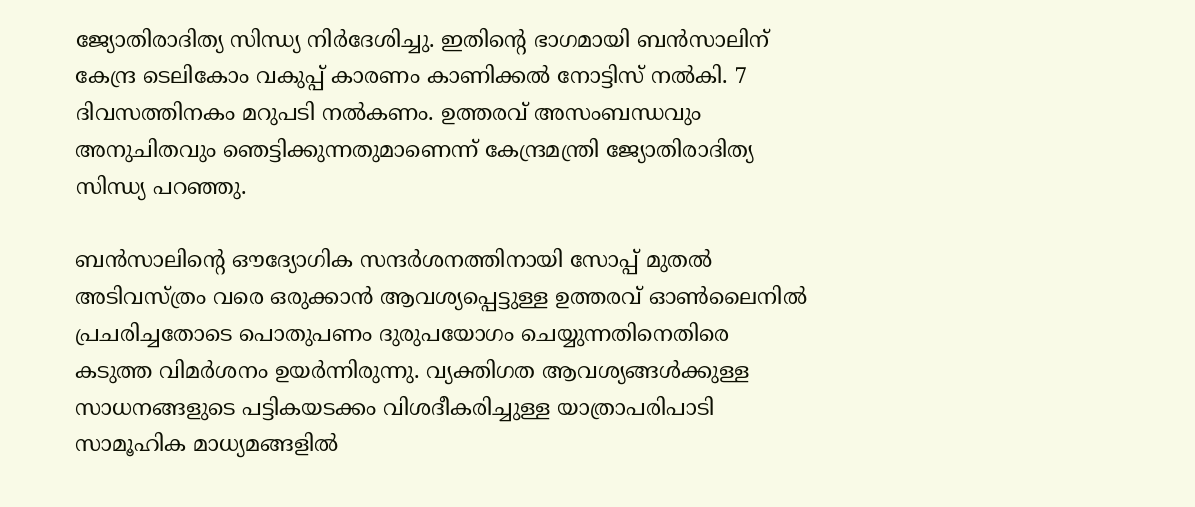ജ്യോതിരാദിത്യ സിന്ധ്യ നിര്‍ദേശിച്ചു. ഇതിന്റെ ഭാഗമായി ബന്‍സാലിന് കേന്ദ്ര ടെലികോം വകുപ്പ് കാരണം കാണിക്കല്‍ നോട്ടിസ് നല്‍കി. 7 ദിവസത്തിനകം മറുപടി നല്‍കണം. ഉത്തരവ് അസംബന്ധവും അനുചിതവും ഞെട്ടിക്കുന്നതുമാണെന്ന് കേന്ദ്രമന്ത്രി ജ്യോതിരാദിത്യ സിന്ധ്യ പറഞ്ഞു.

ബന്‍സാലിന്റെ ഔദ്യോഗിക സന്ദര്‍ശനത്തിനായി സോപ്പ് മുതല്‍ അടിവസ്ത്രം വരെ ഒരുക്കാന്‍ ആവശ്യപ്പെട്ടുള്ള ഉത്തരവ് ഓണ്‍ലൈനില്‍ പ്രചരിച്ചതോടെ പൊതുപണം ദുരുപയോഗം ചെയ്യുന്നതിനെതിരെ കടുത്ത വിമര്‍ശനം ഉയര്‍ന്നിരുന്നു. വ്യക്തിഗത ആവശ്യങ്ങള്‍ക്കുള്ള സാധനങ്ങളുടെ പട്ടികയടക്കം വിശദീകരിച്ചുള്ള യാത്രാപരിപാടി സാമൂഹിക മാധ്യമങ്ങളില്‍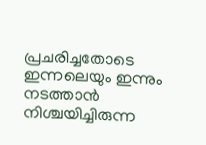പ്രചരിച്ചതോടെ ഇന്നലെയും ഇന്നും നടത്താന്‍ നിശ്ചയിച്ചിരുന്ന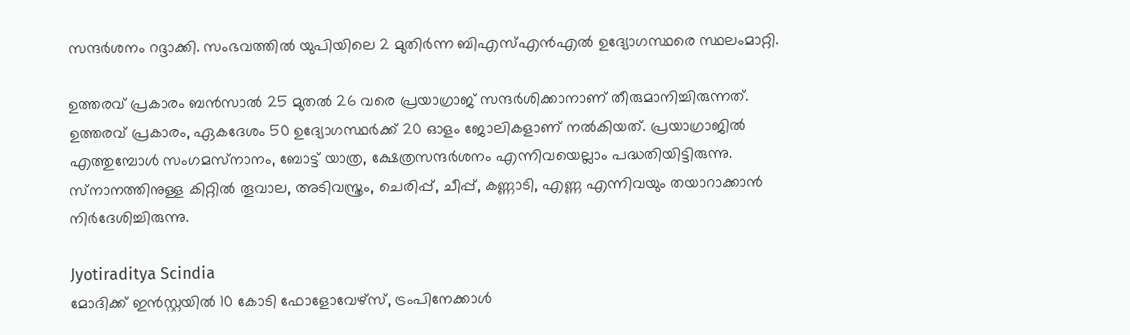സന്ദര്‍ശനം റദ്ദാക്കി. സംഭവത്തില്‍ യുപിയിലെ 2 മുതിര്‍ന്ന ബിഎസ്എന്‍എല്‍ ഉദ്യോഗസ്ഥരെ സ്ഥലംമാറ്റി.

ഉത്തരവ് പ്രകാരം ബന്‍സാല്‍ 25 മുതല്‍ 26 വരെ പ്രയാഗ്രാജ് സന്ദര്‍ശിക്കാനാണ് തീരുമാനിച്ചിരുന്നത്. ഉത്തരവ് പ്രകാരം, ഏകദേശം 50 ഉദ്യോഗസ്ഥര്‍ക്ക് 20 ഓളം ജോലികളാണ് നല്‍കിയത്. പ്രയാഗ്രാജില്‍ എത്തുമ്പോള്‍ സംഗമസ്‌നാനം, ബോട്ട് യാത്ര, ക്ഷേത്രസന്ദര്‍ശനം എന്നിവയെല്ലാം പദ്ധതിയിട്ടിരുന്നു. സ്‌നാനത്തിനുള്ള കിറ്റില്‍ തൂവാല, അടിവസ്ത്രം, ചെരിപ്പ്, ചീപ്പ്, കണ്ണാടി, എണ്ണ എന്നിവയും തയാറാക്കാന്‍ നിര്‍ദേശിച്ചിരുന്നു.

Jyotiraditya Scindia
മോദിക്ക് ഇന്‍സ്റ്റയില്‍ 10 കോടി ഫോളോവേഴ്‌സ്, ട്രംപിനേക്കാള്‍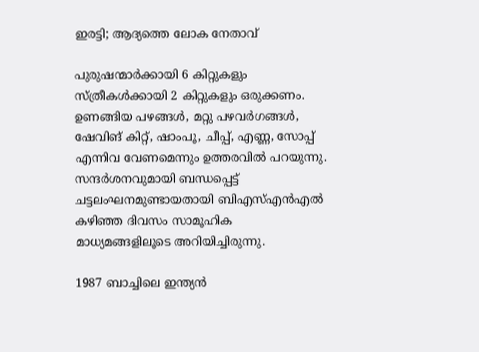ഇരട്ടി; ആദ്യത്തെ ലോക നേതാവ്

പുരുഷന്മാര്‍ക്കായി 6 കിറ്റുകളും സ്ത്രീകള്‍ക്കായി 2 കിറ്റുകളും ഒരുക്കണം. ഉണങ്ങിയ പഴങ്ങള്‍, മറ്റു പഴവര്‍ഗങ്ങള്‍, ഷേവിങ് കിറ്റ്, ഷാംപൂ, ചീപ്പ്, എണ്ണ, സോപ്പ് എന്നിവ വേണമെന്നും ഉത്തരവില്‍ പറയുന്നു. സന്ദര്‍ശനവുമായി ബന്ധപ്പെട്ട് ചട്ടലംഘനമുണ്ടായതായി ബിഎസ്എന്‍എല്‍ കഴിഞ്ഞ ദിവസം സാമൂഹിക മാധ്യമങ്ങളിലൂടെ അറിയിച്ചിരുന്നു.

1987 ബാച്ചിലെ ഇന്ത്യന്‍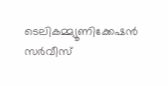ടെലികമ്മ്യൂണിക്കേഷന്‍ സര്‍വീസ്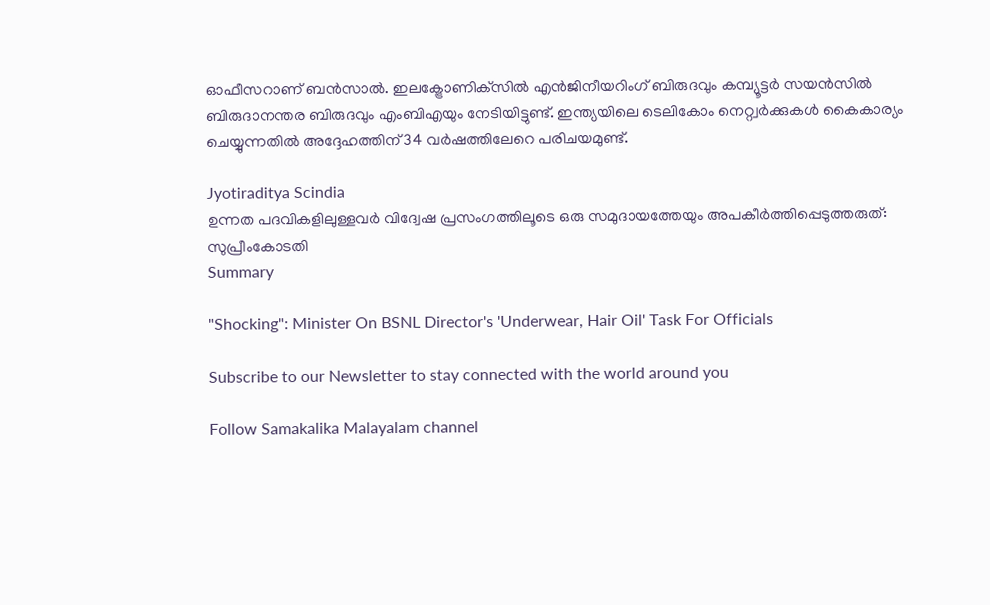ഓഫീസറാണ് ബന്‍സാല്‍. ഇലക്ട്രോണിക്‌സില്‍ എന്‍ജിനീയറിംഗ് ബിരുദവും കമ്പ്യൂട്ടര്‍ സയന്‍സില്‍ ബിരുദാനന്തര ബിരുദവും എംബിഎയും നേടിയിട്ടുണ്ട്. ഇന്ത്യയിലെ ടെലികോം നെറ്റ്വര്‍ക്കുകള്‍ കൈകാര്യം ചെയ്യുന്നതില്‍ അദ്ദേഹത്തിന് 34 വര്‍ഷത്തിലേറെ പരിചയമുണ്ട്.

Jyotiraditya Scindia
ഉന്നത പദവികളിലുള്ളവര്‍ വിദ്വേഷ പ്രസംഗത്തിലൂടെ ഒരു സമുദായത്തേയും അപകീര്‍ത്തിപ്പെടുത്തരുത്: സുപ്രീംകോടതി
Summary

"Shocking": Minister On BSNL Director's 'Underwear, Hair Oil' Task For Officials

Subscribe to our Newsletter to stay connected with the world around you

Follow Samakalika Malayalam channel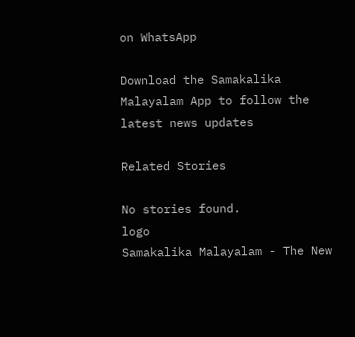on WhatsApp

Download the Samakalika Malayalam App to follow the latest news updates

Related Stories

No stories found.
logo
Samakalika Malayalam - The New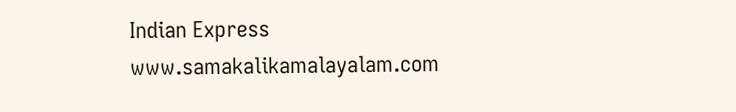Indian Express
www.samakalikamalayalam.com